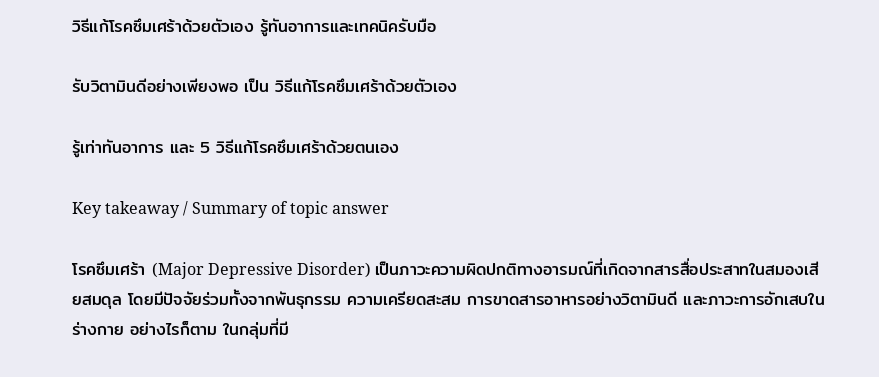วิธีแก้โรคซึมเศร้าด้วยตัวเอง รู้ทันอาการและเทคนิครับมือ

รับวิตามินดีอย่างเพียงพอ เป็น วิธีแก้โรคซึมเศร้าด้วยตัวเอง

รู้เท่าทันอาการ และ 5 วิธีแก้โรคซึมเศร้าด้วยตนเอง

Key takeaway / Summary of topic answer

โรคซึมเศร้า (Major Depressive Disorder) เป็นภาวะความผิดปกติทางอารมณ์ที่เกิดจากสารสื่อประสาทในสมองเสียสมดุล โดยมีปัจจัยร่วมทั้งจากพันธุกรรม ความเครียดสะสม การขาดสารอาหารอย่างวิตามินดี และภาวะการอักเสบในร่างกาย อย่างไรก็ตาม ในกลุ่มที่มี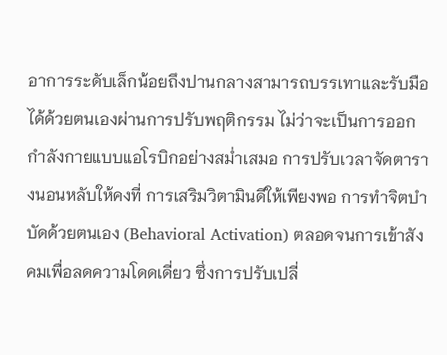อาการระดับเล็กน้อยถึงปานกลางสามารถบรรเทาและรับมือได้ด้วยตนเองผ่านการปรับพฤติกรรม ไม่ว่าจะเป็นการออกกำลังกายแบบแอโรบิกอย่างสม่ำเสมอ การปรับเวลาจัดตารางนอนหลับให้คงที่ การเสริมวิตามินดีให้เพียงพอ การทำจิตบำบัดด้วยตนเอง (Behavioral Activation) ตลอดจนการเข้าสังคมเพื่อลดความโดดเดี่ยว ซึ่งการปรับเปลี่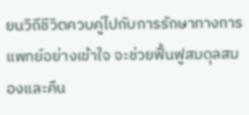ยนวิถีชีวิตควบคู่ไปกับการรักษาทางการแพทย์อย่างเข้าใจ จะช่วยฟื้นฟูสมดุลสมองและคืน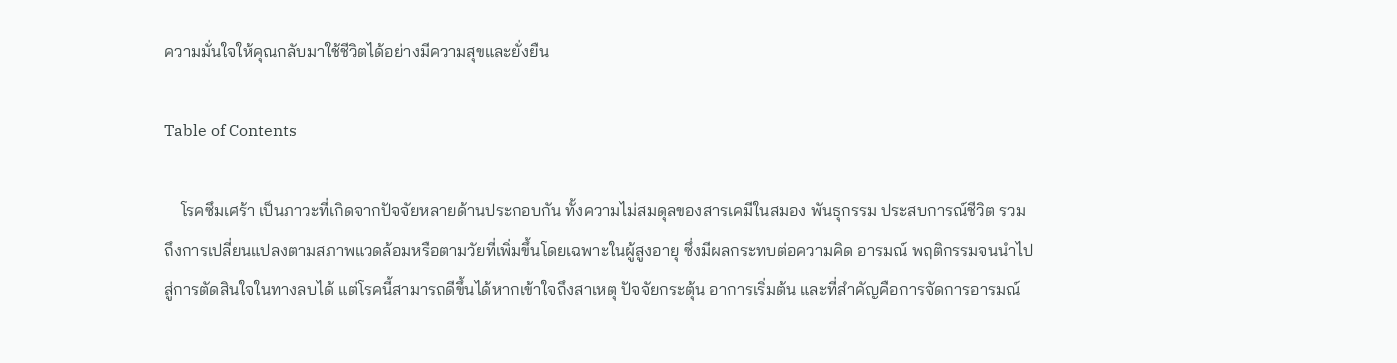ความมั่นใจให้คุณกลับมาใช้ชีวิตได้อย่างมีความสุขและยั่งยืน

Table of Contents

    โรคซึมเศร้า เป็นภาวะที่เกิดจากปัจจัยหลายด้านประกอบกัน ทั้งความไม่สมดุลของสารเคมีในสมอง พันธุกรรม ประสบการณ์ชีวิต รวมถึงการเปลี่ยนแปลงตามสภาพแวดล้อมหรือตามวัยที่เพิ่มขึ้นโดยเฉพาะในผู้สูงอายุ ซึ่งมีผลกระทบต่อความคิด อารมณ์ พฤติกรรมจนนำไปสู่การตัดสินใจในทางลบได้ แต่โรคนี้สามารถดีขึ้นได้หากเข้าใจถึงสาเหตุ ปัจจัยกระตุ้น อาการเริ่มต้น และที่สำคัญคือการจัดการอารมณ์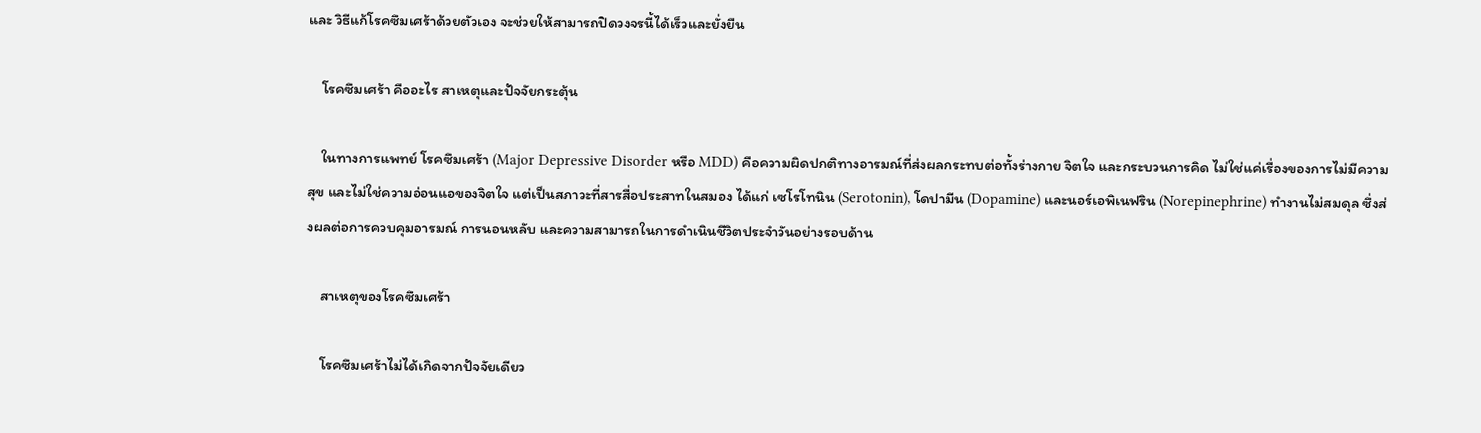และ วิธีแก้โรคซึมเศร้าด้วยตัวเอง จะช่วยให้สามารถปิดวงจรนี้ได้เร็วและยั่งยืน

    โรคซึมเศร้า คืออะไร สาเหตุและปัจจัยกระตุ้น

    ในทางการแพทย์ โรคซึมเศร้า (Major Depressive Disorder หรือ MDD) คือความผิดปกติทางอารมณ์ที่ส่งผลกระทบต่อทั้งร่างกาย จิตใจ และกระบวนการคิด ไม่ใช่แค่เรื่องของการไม่มีความสุข และไม่ใช่ความอ่อนแอของจิตใจ แต่เป็นสภาวะที่สารสื่อประสาทในสมอง ได้แก่ เซโรโทนิน (Serotonin), โดปามีน (Dopamine) และนอร์เอพิเนฟริน (Norepinephrine) ทำงานไม่สมดุล ซึ่งส่งผลต่อการควบคุมอารมณ์ การนอนหลับ และความสามารถในการดำเนินชีวิตประจำวันอย่างรอบด้าน

    สาเหตุของโรคซึมเศร้า

    โรคซึมเศร้าไม่ได้เกิดจากปัจจัยเดียว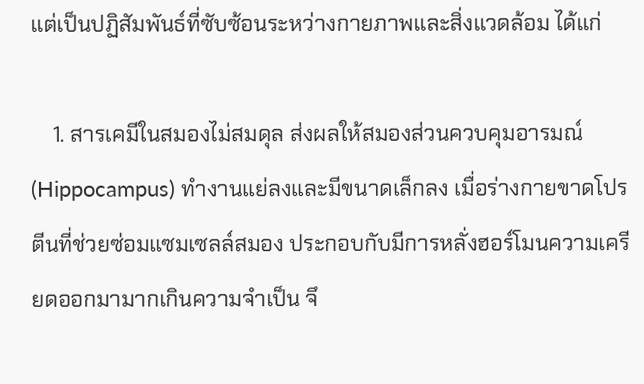แต่เป็นปฏิสัมพันธ์ที่ซับซ้อนระหว่างกายภาพและสิ่งแวดล้อม ได้แก่

    1. สารเคมีในสมองไม่สมดุล ส่งผลให้สมองส่วนควบคุมอารมณ์ (Hippocampus) ทำงานแย่ลงและมีขนาดเล็กลง เมื่อร่างกายขาดโปรตีนที่ช่วยซ่อมแซมเซลล์สมอง ประกอบกับมีการหลั่งฮอร์โมนความเครียดออกมามากเกินความจำเป็น จึ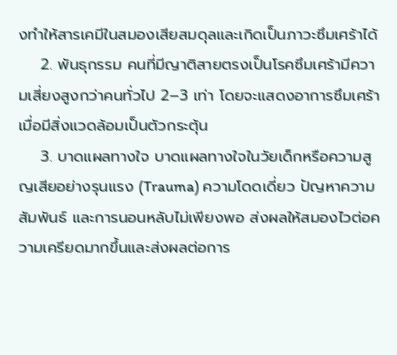งทำให้สารเคมีในสมองเสียสมดุลและเกิดเป็นภาวะซึมเศร้าได้
    2. พันธุกรรม คนที่มีญาติสายตรงเป็นโรคซึมเศร้ามีความเสี่ยงสูงกว่าคนทั่วไป 2–3 เท่า โดยจะแสดงอาการซึมเศร้าเมื่อมีสิ่งแวดล้อมเป็นตัวกระตุ้น
    3. บาดแผลทางใจ บาดแผลทางใจในวัยเด็กหรือความสูญเสียอย่างรุนแรง (Trauma) ความโดดเดี่ยว ปัญหาความสัมพันธ์ และการนอนหลับไม่เพียงพอ ส่งผลให้สมองไวต่อความเครียดมากขึ้นและส่งผลต่อการ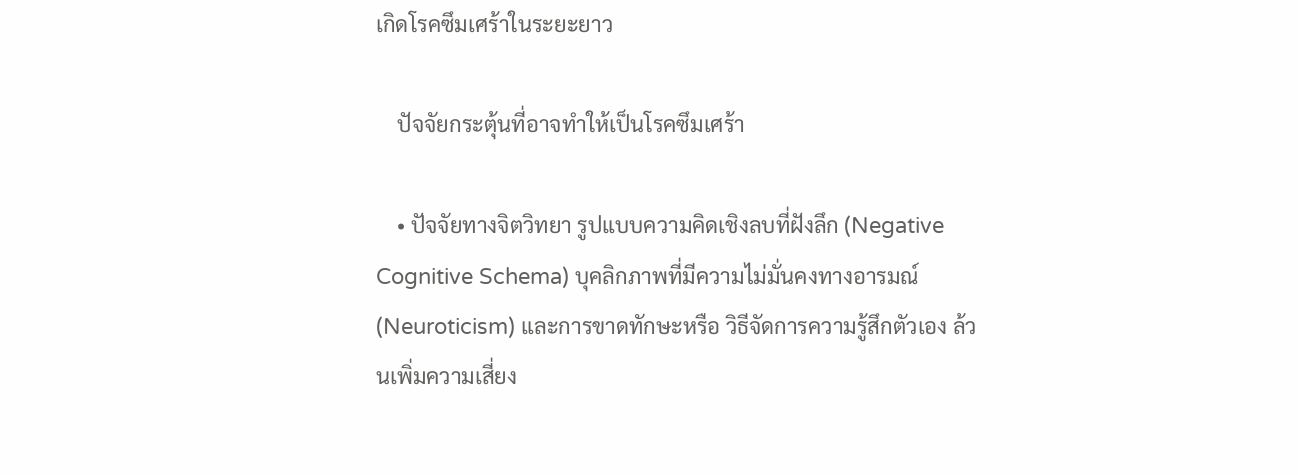เกิดโรคซึมเศร้าในระยะยาว

    ปัจจัยกระตุ้นที่อาจทำให้เป็นโรคซึมเศร้า

    • ปัจจัยทางจิตวิทยา รูปแบบความคิดเชิงลบที่ฝังลึก (Negative Cognitive Schema) บุคลิกภาพที่มีความไม่มั่นคงทางอารมณ์ (Neuroticism) และการขาดทักษะหรือ วิธีจัดการความรู้สึกตัวเอง ล้วนเพิ่มความเสี่ยง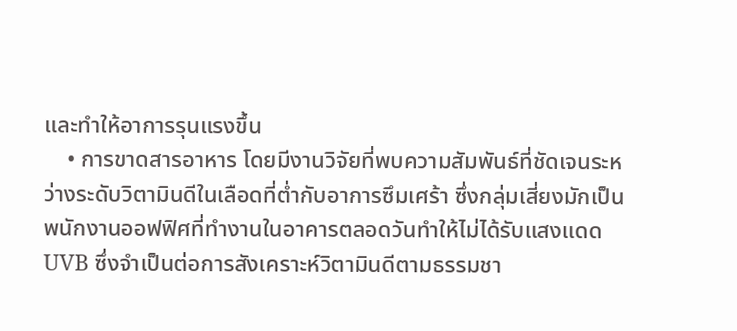และทำให้อาการรุนแรงขึ้น
    • การขาดสารอาหาร โดยมีงานวิจัยที่พบความสัมพันธ์ที่ชัดเจนระหว่างระดับวิตามินดีในเลือดที่ต่ำกับอาการซึมเศร้า ซึ่งกลุ่มเสี่ยงมักเป็นพนักงานออฟฟิศที่ทำงานในอาคารตลอดวันทำให้ไม่ได้รับแสงแดด UVB ซึ่งจำเป็นต่อการสังเคราะห์วิตามินดีตามธรรมชา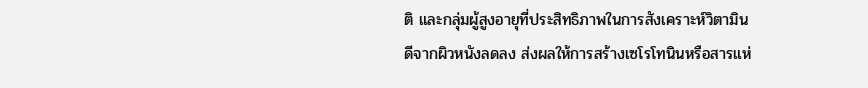ติ และกลุ่มผู้สูงอายุที่ประสิทธิภาพในการสังเคราะห์วิตามินดีจากผิวหนังลดลง ส่งผลให้การสร้างเซโรโทนินหรือสารแห่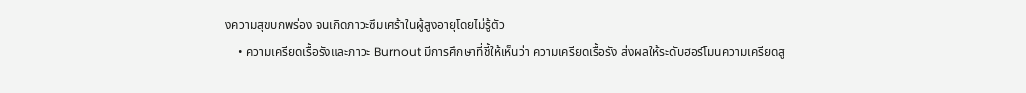งความสุขบกพร่อง จนเกิดภาวะซึมเศร้าในผู้สูงอายุโดยไม่รู้ตัว
    • ความเครียดเรื้อรังและภาวะ Burnout มีการศึกษาที่ชี้ให้เห็นว่า ความเครียดเรื้อรัง ส่งผลให้ระดับฮอร์โมนความเครียดสู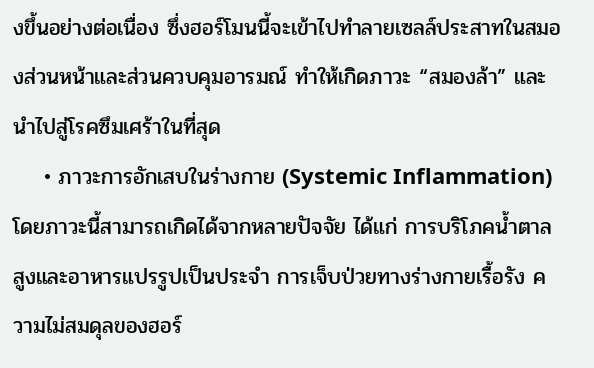งขึ้นอย่างต่อเนื่อง ซึ่งฮอร์โมนนี้จะเข้าไปทำลายเซลล์ประสาทในสมองส่วนหน้าและส่วนควบคุมอารมณ์ ทำให้เกิดภาวะ “สมองล้า” และนำไปสู่โรคซึมเศร้าในที่สุด
    • ภาวะการอักเสบในร่างกาย (Systemic Inflammation) โดยภาวะนี้สามารถเกิดได้จากหลายปัจจัย ได้แก่ การบริโภคน้ำตาลสูงและอาหารแปรรูปเป็นประจำ การเจ็บป่วยทางร่างกายเรื้อรัง ความไม่สมดุลของฮอร์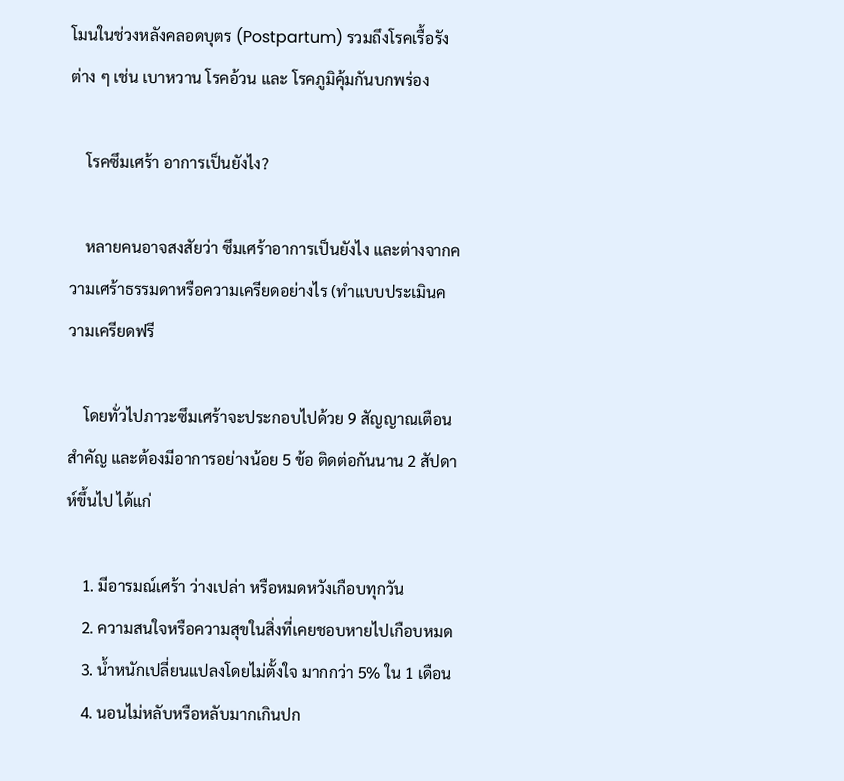โมนในช่วงหลังคลอดบุตร (Postpartum) รวมถึงโรคเรื้อรังต่าง ๆ เช่น เบาหวาน โรคอ้วน และ โรคภูมิคุ้มกันบกพร่อง

    โรคซึมเศร้า อาการเป็นยังไง?

    หลายคนอาจสงสัยว่า ซึมเศร้าอาการเป็นยังไง และต่างจากความเศร้าธรรมดาหรือความเครียดอย่างไร (ทำแบบประเมินความเครียดฟรี

    โดยทั่วไปภาวะซึมเศร้าจะประกอบไปด้วย 9 สัญญาณเตือนสำคัญ และต้องมีอาการอย่างน้อย 5 ข้อ ติดต่อกันนาน 2 สัปดาห์ขึ้นไป ได้แก่

    1. มีอารมณ์เศร้า ว่างเปล่า หรือหมดหวังเกือบทุกวัน
    2. ความสนใจหรือความสุขในสิ่งที่เคยชอบหายไปเกือบหมด
    3. น้ำหนักเปลี่ยนแปลงโดยไม่ตั้งใจ มากกว่า 5% ใน 1 เดือน
    4. นอนไม่หลับหรือหลับมากเกินปก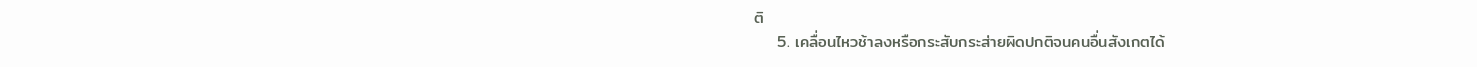ติ
    5. เคลื่อนไหวช้าลงหรือกระสับกระส่ายผิดปกติจนคนอื่นสังเกตได้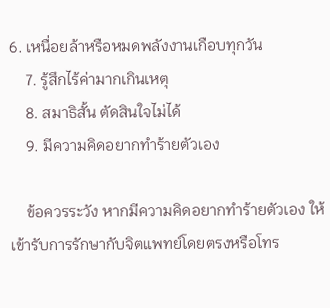6. เหนื่อยล้าหรือหมดพลังงานเกือบทุกวัน
    7. รู้สึกไร้ค่ามากเกินเหตุ
    8. สมาธิสั้น ตัดสินใจไม่ได้
    9. มีความคิดอยากทำร้ายตัวเอง

    ข้อควรระวัง หากมีความคิดอยากทำร้ายตัวเอง ให้เข้ารับการรักษากับจิตแพทย์โดยตรงหรือโทร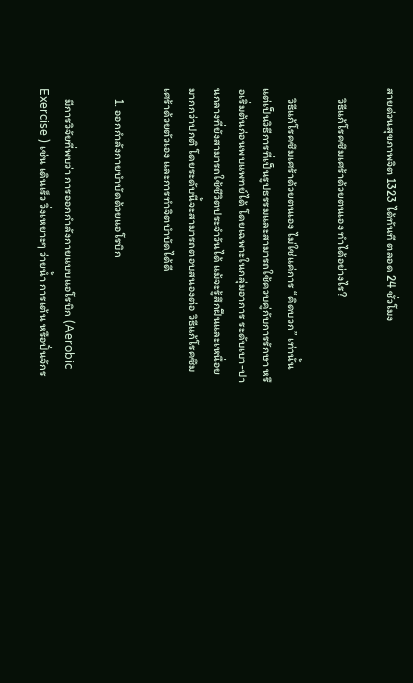สายด่วนสุขภาพจิต 1323 ได้ทันที ตลอด 24 ชั่วโมง

    วิธีแก้โรคซึมเศร้าด้วยตนเอง ทำได้อย่างไร?

    วิธีแก้โรคซึมเศร้าด้วยตนเอง ไม่ใช่แค่การ “คิดบวก” เท่านั้น แต่เป็นวิธีการที่เป็นรูปธรรมและสามารถใช้ควบคู่กับการรักษา หรือเริ่มต้นก่อนพบแพทย์ได้ โดยเฉพาะในกลุ่มอาการ ระดับเบา-ปานกลางที่ยังสามารถใช้ชีวิตประจำวันได้ แม้จะรู้สึกฝืนและเหนื่อยมากกว่าปกติ โดยระดับนี้จะสามารถตอบสนองต่อ วิธีแก้โรคซึมเศร้าด้วยตัวเอง และการทำจิตบำบัดได้ดี

    1. ออกกำลังกายบำบัดด้วยแอโรบิก

    มีการวิจัยที่พบว่า การออกกำลังกายแบบแอโรบิก (Aerobic Exercise ) เช่น เดินเร็ว วิ่งเหยาะๆ ว่ายน้ำ การเต้น หรือปั่นจักร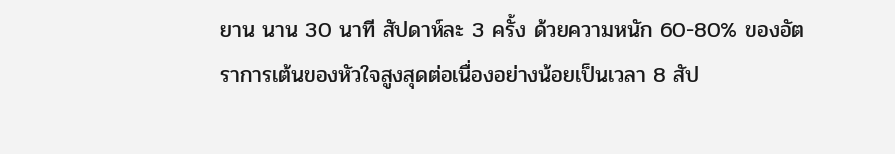ยาน นาน 30 นาที สัปดาห์ละ 3 ครั้ง ด้วยความหนัก 60-80% ของอัตราการเต้นของหัวใจสูงสุดต่อเนื่องอย่างน้อยเป็นเวลา 8 สัป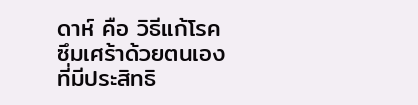ดาห์ คือ วิธีแก้โรคซึมเศร้าด้วยตนเอง ที่มีประสิทธิ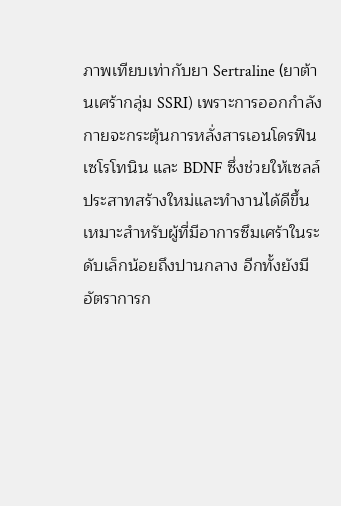ภาพเทียบเท่ากับยา Sertraline (ยาต้านเศร้ากลุ่ม SSRI) เพราะการออกกำลังกายจะกระตุ้นการหลั่งสารเอนโดรฟิน เซโรโทนิน และ BDNF ซึ่งช่วยให้เซลล์ประสาทสร้างใหม่และทำงานได้ดีขึ้น เหมาะสำหรับผู้ที่มีอาการซึมเศร้าในระดับเล็กน้อยถึงปานกลาง อีกทั้งยังมีอัตราการก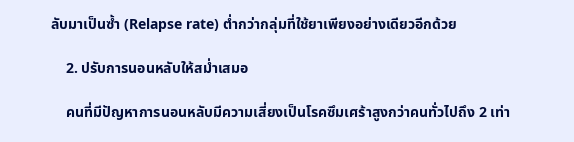ลับมาเป็นซ้ำ (Relapse rate) ต่ำกว่ากลุ่มที่ใช้ยาเพียงอย่างเดียวอีกด้วย

    2. ปรับการนอนหลับให้สม่ำเสมอ

    คนที่มีปัญหาการนอนหลับมีความเสี่ยงเป็นโรคซึมเศร้าสูงกว่าคนทั่วไปถึง 2 เท่า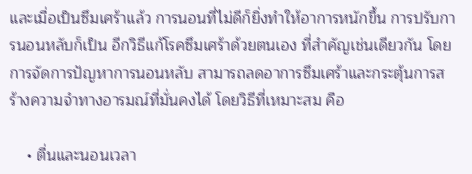และเมื่อเป็นซึมเศร้าแล้ว การนอนที่ไม่ดีก็ยิ่งทำให้อาการหนักขึ้น การปรับการนอนหลับก็เป็น อีกวิธีแก้โรคซึมเศร้าด้วยตนเอง ที่สำคัญเช่นเดียวกัน โดยการจัดการปัญหาการนอนหลับ สามารถลดอาการซึมเศร้าและกระตุ้นการสร้างความจำทางอารมณ์ที่มั่นคงได้ โดยวิธีที่เหมาะสม คือ

    • ตื่นและนอนเวลา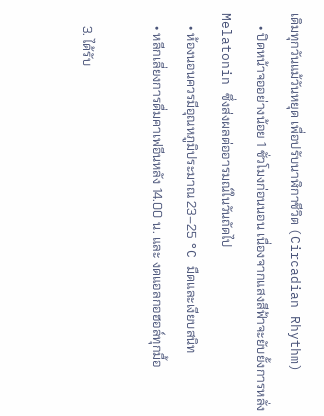เดิมทุกวันแม้วันหยุด เพื่อปรับนาฬิกาชีวิต (Circadian Rhythm)
    • ปิดหน้าจออย่างน้อย 1 ชั่วโมงก่อนนอน เนื่องจากแสงสีฟ้าจะยับยั้งการหลั่ง Melatonin ซึ่งส่งผลต่ออารมณ์ในวันถัดไป
    • ห้องนอนควรมีอุณหภูมิประมาณ 23–25 °C มืดและเงียบสนิท
    • หลีกเลี่ยงการดื่มคาเฟอีนหลัง 14.00 น. และ งดแอลกอฮอล์ทุกมื้อ

    3. ได้รับ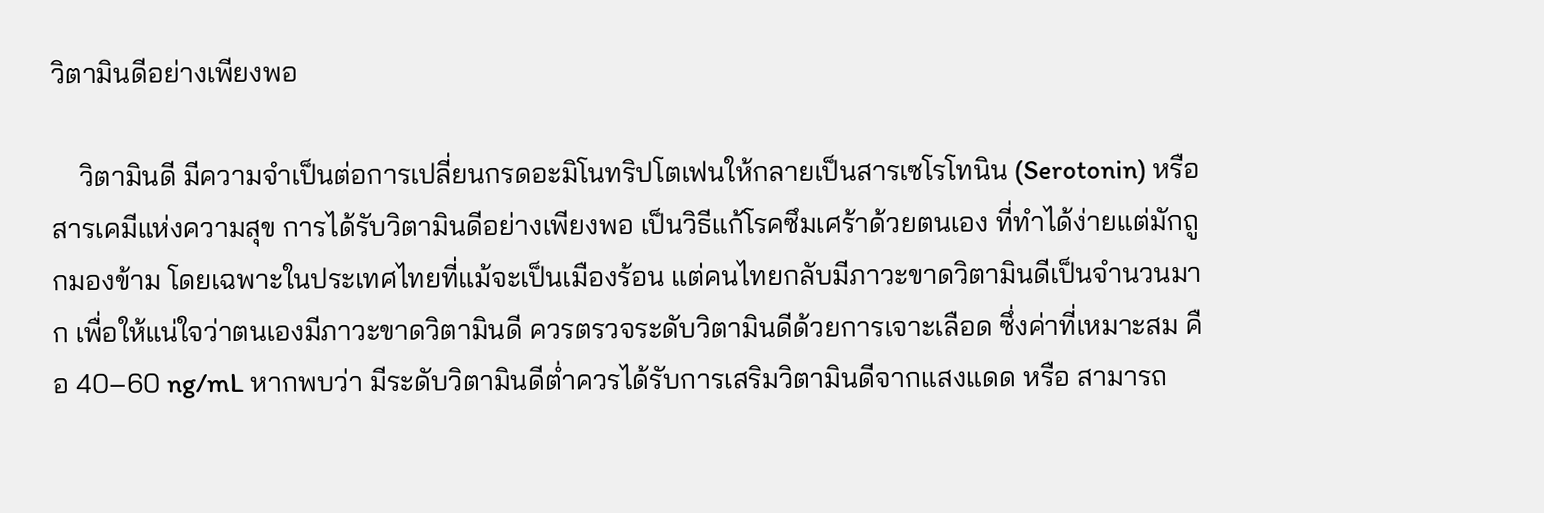วิตามินดีอย่างเพียงพอ

    วิตามินดี มีความจำเป็นต่อการเปลี่ยนกรดอะมิโนทริปโตเฟนให้กลายเป็นสารเซโรโทนิน (Serotonin) หรือสารเคมีแห่งความสุข การได้รับวิตามินดีอย่างเพียงพอ เป็นวิธีแก้โรคซึมเศร้าด้วยตนเอง ที่ทำได้ง่ายแต่มักถูกมองข้าม โดยเฉพาะในประเทศไทยที่แม้จะเป็นเมืองร้อน แต่คนไทยกลับมีภาวะขาดวิตามินดีเป็นจำนวนมาก เพื่อให้แน่ใจว่าตนเองมีภาวะขาดวิตามินดี ควรตรวจระดับวิตามินดีด้วยการเจาะเลือด ซึ่งค่าที่เหมาะสม คือ 40–60 ng/mL หากพบว่า มีระดับวิตามินดีต่ำควรได้รับการเสริมวิตามินดีจากแสงแดด หรือ สามารถ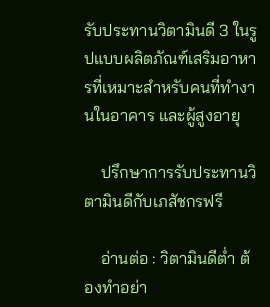รับประทานวิตามินดี 3 ในรูปแบบผลิตภัณฑ์เสริมอาหารที่เหมาะสำหรับคนที่ทำงานในอาคาร และผู้สูงอายุ

    ปรึกษาการรับประทานวิตามินดีกับเภสัชกรฟรี

    อ่านต่อ : วิตามินดีต่ำ ต้องทำอย่า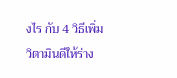งไร กับ 4 วิธีเพิ่มวิตามินดีให้ร่าง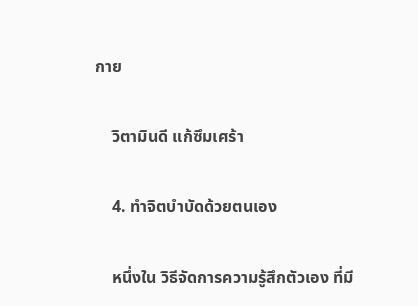กาย

    วิตามินดี แก้ซึมเศร้า

    4. ทำจิตบำบัดด้วยตนเอง

    หนึ่งใน วิธีจัดการความรู้สึกตัวเอง ที่มี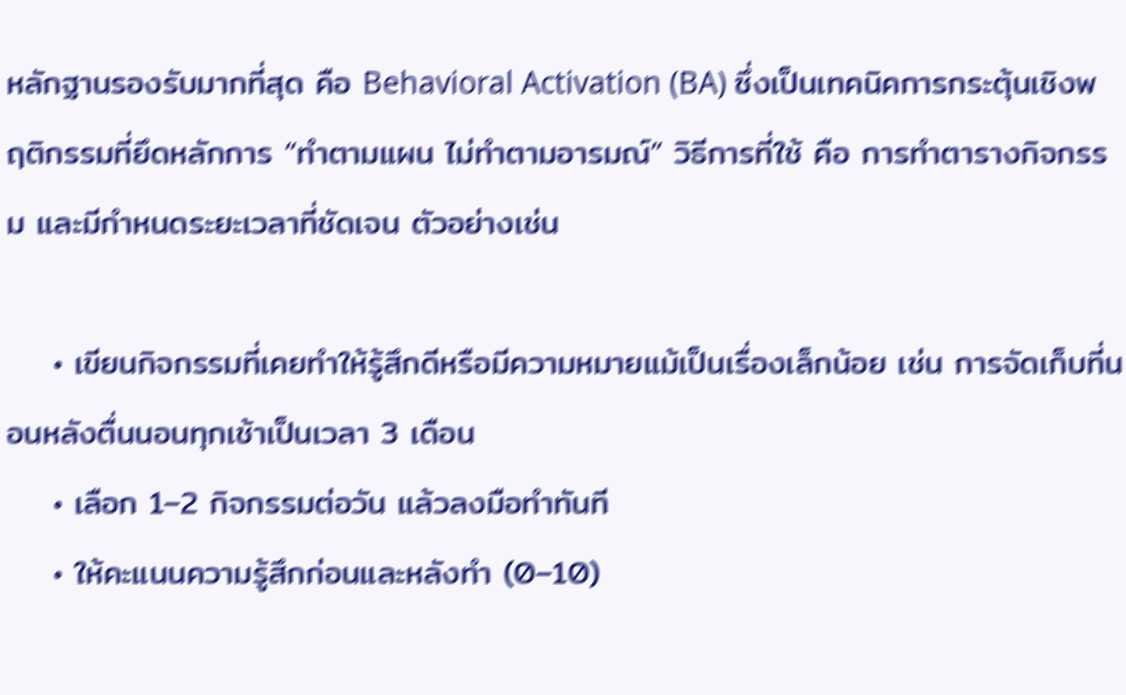หลักฐานรองรับมากที่สุด คือ Behavioral Activation (BA) ซึ่งเป็นเทคนิคการกระตุ้นเชิงพฤติกรรมที่ยึดหลักการ “ทำตามแผน ไม่ทำตามอารมณ์” วิธีการที่ใช้ คือ การทำตารางกิจกรรม และมีกำหนดระยะเวลาที่ชัดเจน ตัวอย่างเช่น

    • เขียนกิจกรรมที่เคยทำให้รู้สึกดีหรือมีความหมายแม้เป็นเรื่องเล็กน้อย เช่น การจัดเก็บที่นอนหลังตื่นนอนทุกเช้าเป็นเวลา 3 เดือน
    • เลือก 1–2 กิจกรรมต่อวัน แล้วลงมือทำทันที
    • ให้คะแนนความรู้สึกก่อนและหลังทำ (0–10)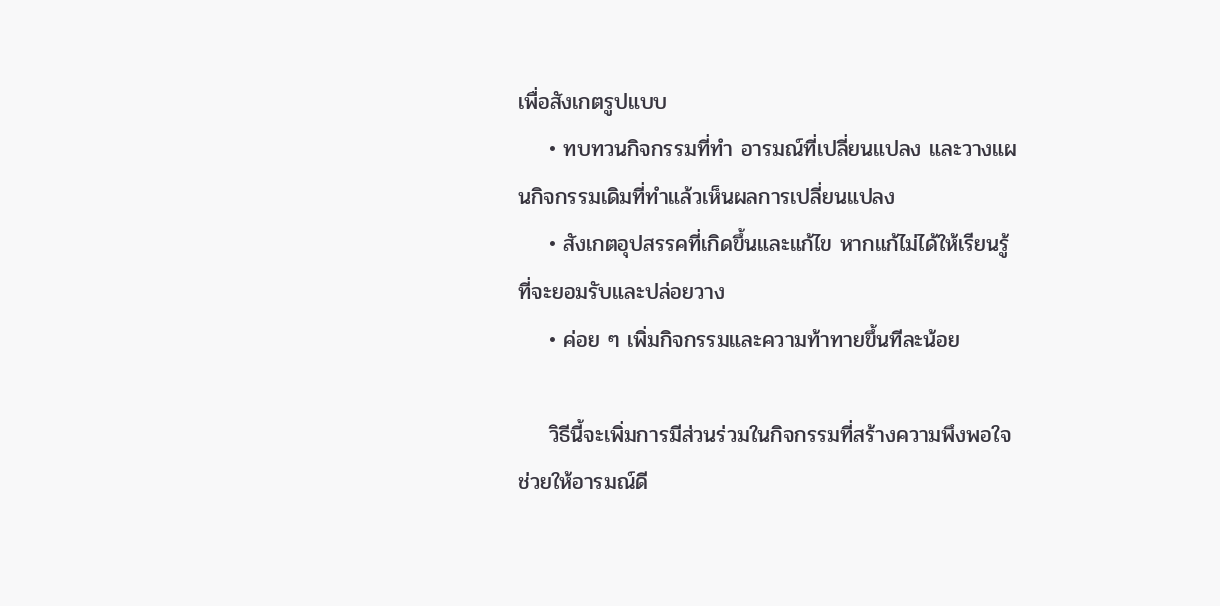เพื่อสังเกตรูปแบบ
    • ทบทวนกิจกรรมที่ทำ อารมณ์ที่เปลี่ยนแปลง และวางแผนกิจกรรมเดิมที่ทำแล้วเห็นผลการเปลี่ยนแปลง
    • สังเกตอุปสรรคที่เกิดขึ้นและแก้ไข หากแก้ไม่ได้ให้เรียนรู้ที่จะยอมรับและปล่อยวาง
    • ค่อย ๆ เพิ่มกิจกรรมและความท้าทายขึ้นทีละน้อย

    วิธีนี้จะเพิ่มการมีส่วนร่วมในกิจกรรมที่สร้างความพึงพอใจ ช่วยให้อารมณ์ดี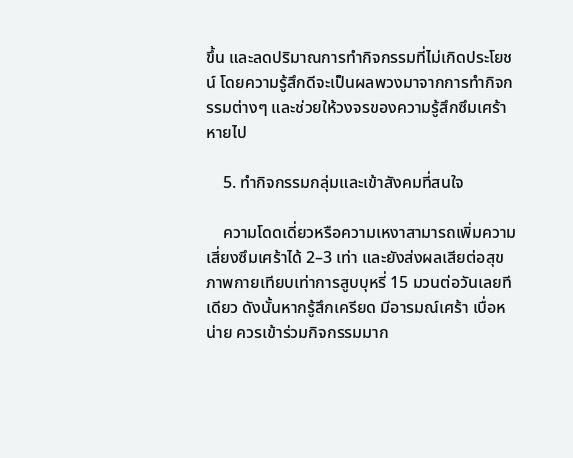ขึ้น และลดปริมาณการทำกิจกรรมที่ไม่เกิดประโยชน์ โดยความรู้สึกดีจะเป็นผลพวงมาจากการทำกิจกรรมต่างๆ และช่วยให้วงจรของความรู้สึกซึมเศร้าหายไป

    5. ทำกิจกรรมกลุ่มและเข้าสังคมที่สนใจ

    ความโดดเดี่ยวหรือความเหงาสามารถเพิ่มความเสี่ยงซึมเศร้าได้ 2–3 เท่า และยังส่งผลเสียต่อสุขภาพกายเทียบเท่าการสูบบุหรี่ 15 มวนต่อวันเลยทีเดียว ดังนั้นหากรู้สึกเครียด มีอารมณ์เศร้า เบื่อหน่าย ควรเข้าร่วมกิจกรรมมาก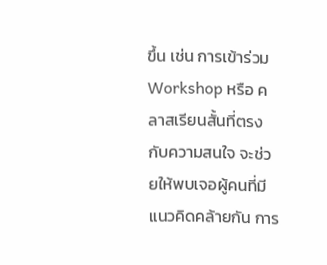ขึ้น เช่น การเข้าร่วม Workshop หรือ คลาสเรียนสั้นที่ตรงกับความสนใจ จะช่วยให้พบเจอผู้คนที่มีแนวคิดคล้ายกัน การ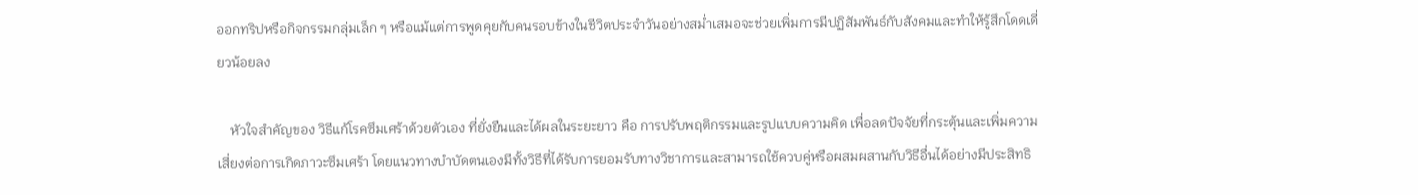ออกทริปหรือกิจกรรมกลุ่มเล็ก ๆ หรือแม้แต่การพูดคุยกับคนรอบข้างในชีวิตประจำวันอย่างสม่ำเสมอจะช่วยเพิ่มการมีปฏิสัมพันธ์กับสังคมและทำให้รู้สึกโดดเดี่ยวน้อยลง

    หัวใจสำคัญของ วิธีแก้โรคซึมเศร้าด้วยตัวเอง ที่ยั่งยืนและได้ผลในระยะยาว คือ การปรับพฤติกรรมและรูปแบบความคิด เพื่อลดปัจจัยที่กระตุ้นและเพิ่มความเสี่ยงต่อการเกิดภาวะซึมเศร้า โดยแนวทางบำบัดตนเองมีทั้งวิธีที่ได้รับการยอมรับทางวิชาการและสามารถใช้ควบคู่หรือผสมผสานกับวิธีอื่นได้อย่างมีประสิทธิ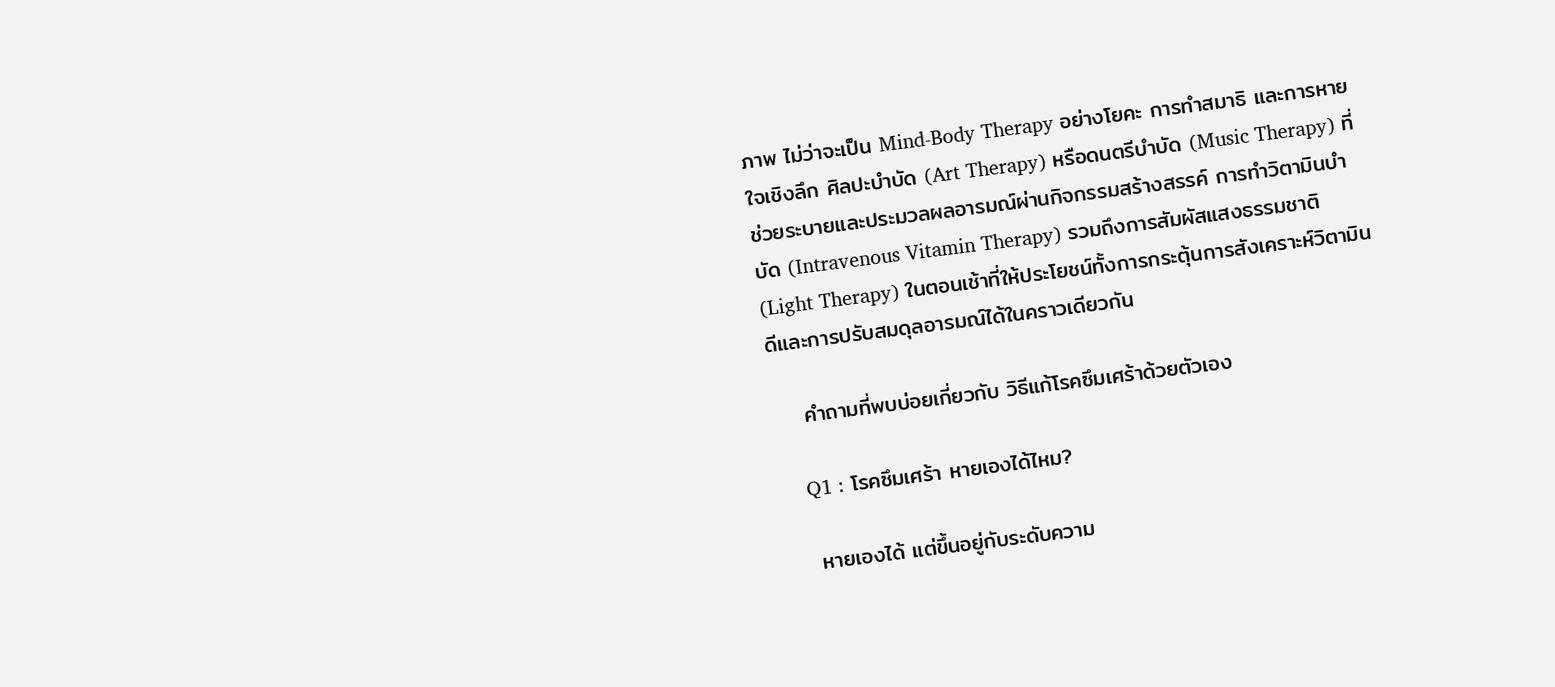ภาพ ไม่ว่าจะเป็น Mind-Body Therapy อย่างโยคะ การทำสมาธิ และการหายใจเชิงลึก ศิลปะบำบัด (Art Therapy) หรือดนตรีบำบัด (Music Therapy) ที่ช่วยระบายและประมวลผลอารมณ์ผ่านกิจกรรมสร้างสรรค์ การทำวิตามินบำบัด (Intravenous Vitamin Therapy) รวมถึงการสัมผัสแสงธรรมชาติ (Light Therapy) ในตอนเช้าที่ให้ประโยชน์ทั้งการกระตุ้นการสังเคราะห์วิตามินดีและการปรับสมดุลอารมณ์ได้ในคราวเดียวกัน

    คำถามที่พบบ่อยเกี่ยวกับ วิธีแก้โรคซึมเศร้าด้วยตัวเอง

    Q1 : โรคซึมเศร้า หายเองได้ไหม?

    หายเองได้ แต่ขึ้นอยู่กับระดับความ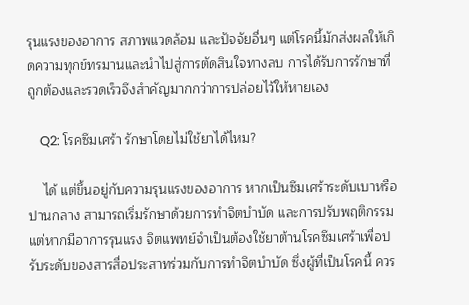รุนแรงของอาการ สภาพแวดล้อม และปัจจัยอื่นๆ แต่โรคนี้มักส่งผลให้เกิดความทุกข์ทรมานและนำไปสู่การตัดสินใจทางลบ การได้รับการรักษาที่ถูกต้องและรวดเร็วจึงสำคัญมากกว่าการปล่อยไว้ให้หายเอง

    Q2: โรคซึมเศร้า รักษาโดยไม่ใช้ยาได้ไหม?

    ได้ แต่ขึ้นอยู่กับความรุนแรงของอาการ หากเป็นซึมเศร้าระดับเบาหรือปานกลาง สามารถเริ่มรักษาด้วยการทำจิตบำบัด และการปรับพฤติกรรม แต่หากมีอาการรุนแรง จิตแพทย์จำเป็นต้องใช้ยาต้านโรคซึมเศร้าเพื่อปรับระดับของสารสื่อประสาทร่วมกับการทำจิตบำบัด ซึ่งผู้ที่เป็นโรคนี้ ควร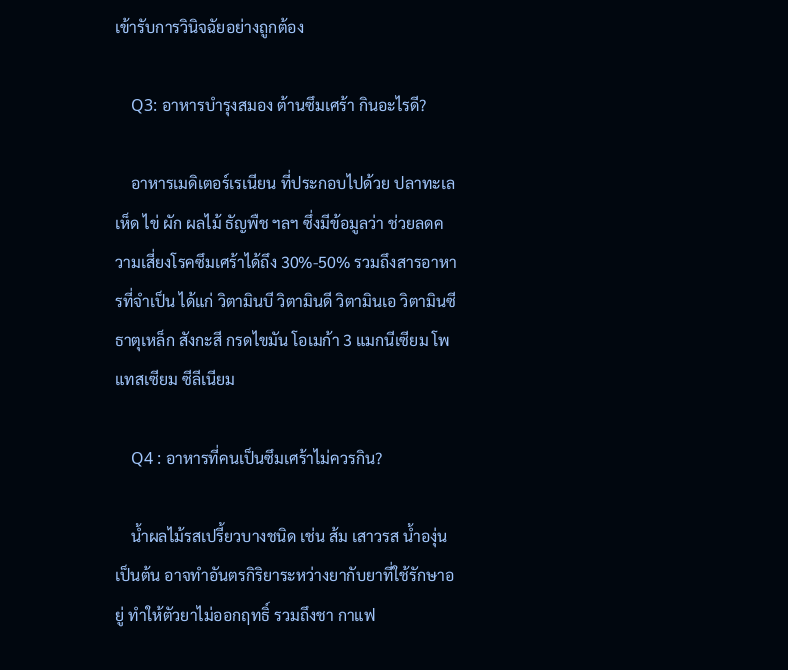เข้ารับการวินิจฉัยอย่างถูกต้อง

    Q3: อาหารบำรุงสมอง ต้านซึมเศร้า กินอะไรดี?

    อาหารเมดิเตอร์เรเนียน ที่ประกอบไปด้วย ปลาทะเล เห็ด ไข่ ผัก ผลไม้ ธัญพืช ฯลฯ ซึ่งมีข้อมูลว่า ช่วยลดความเสี่ยงโรคซึมเศร้าได้ถึง 30%-50% รวมถึงสารอาหารที่จำเป็น ได้แก่ วิตามินบี วิตามินดี วิตามินเอ วิตามินซี ธาตุเหล็ก สังกะสี กรดไขมัน โอเมก้า 3 แมกนีเซียม โพแทสเซียม ซีลีเนียม

    Q4 : อาหารที่คนเป็นซึมเศร้าไม่ควรกิน?

    น้ำผลไม้รสเปรี้ยวบางชนิด เช่น ส้ม เสาวรส น้ำองุ่น เป็นต้น อาจทำอันตรกิริยาระหว่างยากับยาที่ใช้รักษาอยู่ ทำให้ตัวยาไม่ออกฤทธิ์ รวมถึงชา กาแฟ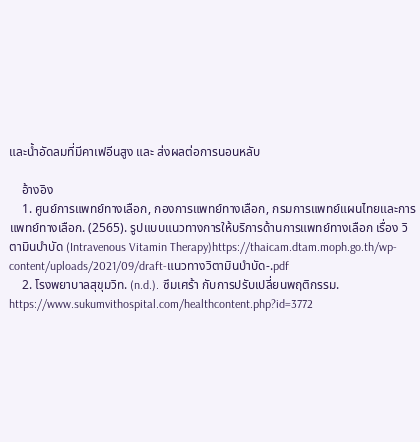และน้ำอัดลมที่มีคาเฟอีนสูง และ ส่งผลต่อการนอนหลับ

    อ้างอิง
    1. ศูนย์การแพทย์ทางเลือก, กองการแพทย์ทางเลือก, กรมการแพทย์แผนไทยและการแพทย์ทางเลือก. (2565). รูปแบบแนวทางการให้บริการด้านการแพทย์ทางเลือก เรื่อง วิตามินบำบัด (Intravenous Vitamin Therapy)https://thaicam.dtam.moph.go.th/wp-content/uploads/2021/09/draft-แนวทางวิตามินบำบัด-.pdf
    2. โรงพยาบาลสุขุมวิท. (n.d.). ซึมเศร้า กับการปรับเปลี่ยนพฤติกรรม. https://www.sukumvithospital.com/healthcontent.php?id=3772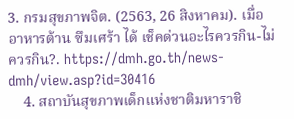3. กรมสุขภาพจิต. (2563, 26 สิงหาคม). เมื่ออาหารต้าน ซึมเศร้า ได้ เช็คด่วนอะไรควรกิน-ไม่ควรกิน?. https://dmh.go.th/news-dmh/view.asp?id=30416
    4. สถาบันสุขภาพเด็กแห่งชาติมหาราชิ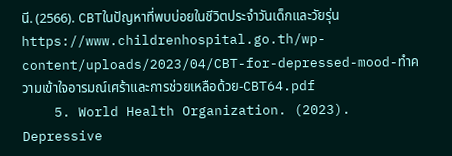นี. (2566). CBTในปัญหาที่พบบ่อยในชีวิตประจำวันเด็กและวัยรุ่นhttps://www.childrenhospital.go.th/wp-content/uploads/2023/04/CBT-for-depressed-mood-ทำความเข้าใจอารมณ์เศร้าและการช่วยเหลือด้วย-CBT64.pdf
    5. World Health Organization. (2023). Depressive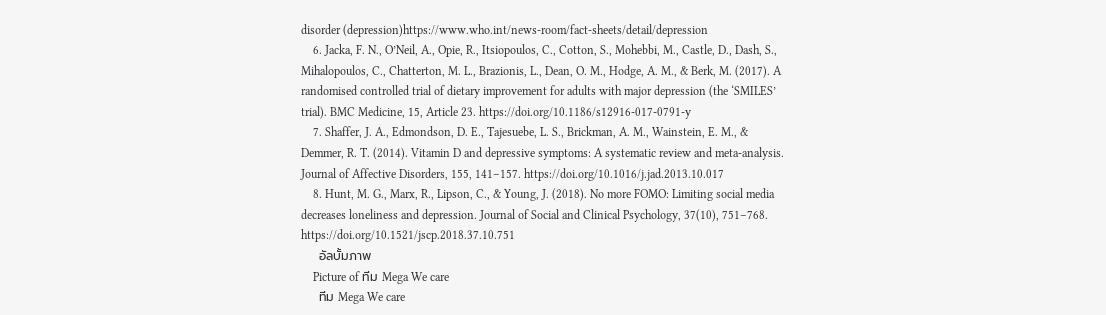disorder (depression)https://www.who.int/news-room/fact-sheets/detail/depression
    6. Jacka, F. N., O’Neil, A., Opie, R., Itsiopoulos, C., Cotton, S., Mohebbi, M., Castle, D., Dash, S., Mihalopoulos, C., Chatterton, M. L., Brazionis, L., Dean, O. M., Hodge, A. M., & Berk, M. (2017). A randomised controlled trial of dietary improvement for adults with major depression (the ‘SMILES’ trial). BMC Medicine, 15, Article 23. https://doi.org/10.1186/s12916-017-0791-y
    7. Shaffer, J. A., Edmondson, D. E., Tajesuebe, L. S., Brickman, A. M., Wainstein, E. M., & Demmer, R. T. (2014). Vitamin D and depressive symptoms: A systematic review and meta-analysis. Journal of Affective Disorders, 155, 141–157. https://doi.org/10.1016/j.jad.2013.10.017
    8. Hunt, M. G., Marx, R., Lipson, C., & Young, J. (2018). No more FOMO: Limiting social media decreases loneliness and depression. Journal of Social and Clinical Psychology, 37(10), 751–768. https://doi.org/10.1521/jscp.2018.37.10.751
    อัลบั้มภาพ
    Picture of ทีม Mega We care
    ทีม Mega We care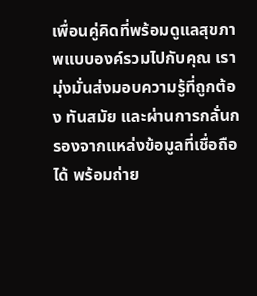เพื่อนคู่คิดที่พร้อมดูแลสุขภาพแบบองค์รวมไปกับคุณ เรามุ่งมั่นส่งมอบความรู้ที่ถูกต้อง ทันสมัย และผ่านการกลั่นกรองจากแหล่งข้อมูลที่เชื่อถือได้ พร้อมถ่าย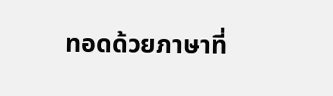ทอดด้วยภาษาที่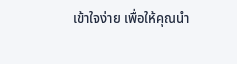เข้าใจง่าย เพื่อให้คุณนำ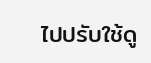ไปปรับใช้ดู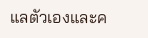แลตัวเองและค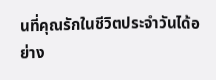นที่คุณรักในชีวิตประจำวันได้อย่าง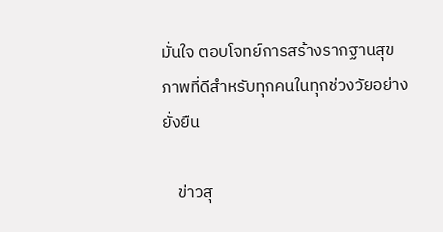มั่นใจ ตอบโจทย์การสร้างรากฐานสุขภาพที่ดีสำหรับทุกคนในทุกช่วงวัยอย่างยั่งยืน

    ข่าวสุ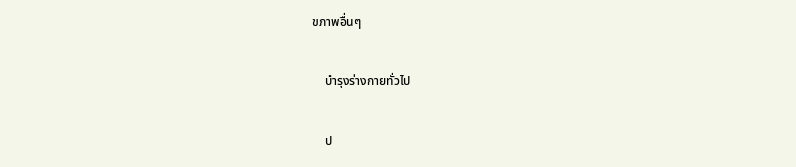ขภาพอื่นๆ

    บำรุงร่างกายทั่วไป

    ป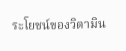ระโยชน์ของวิตามิน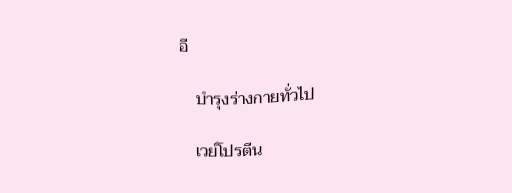อี

    บำรุงร่างกายทั่วไป

    เวย์โปรตีน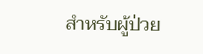สำหรับผู้ป่วย